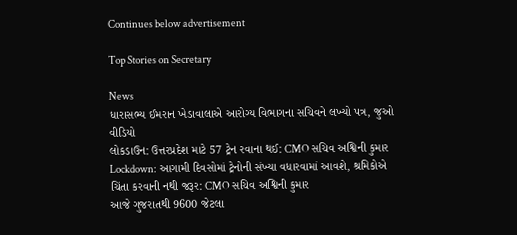Continues below advertisement

Top Stories on Secretary

News
ધારાસભ્ય ઈમરાન ખેડાવાલાએ આરોગ્ય વિભાગના સચિવને લખ્યો પત્ર, જુઓ વીડિયો
લોકડાઉન: ઉત્તરપ્રદેશ માટે 57 ટ્રેન રવાના થઈ: CMO સચિવ અશ્વિની કુમાર
Lockdown: આગામી દિવસોમાં ટ્રેનોની સંખ્યા વધારવામાં આવશે, શ્રમિકોએ ચિંતા કરવાની નથી જરૂર: CMO સચિવ અશ્વિની કુમાર
આજે ગુજરાતથી 9600 જેટલા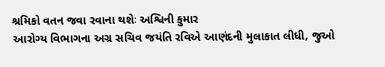શ્રમિકો વતન જવા રવાના થશેઃ અશ્વિની કુમાર
આરોગ્ય વિભાગના અગ્ર સચિવ જયંતિ રવિએ આણંદની મુલાકાત લીધી, જુઓ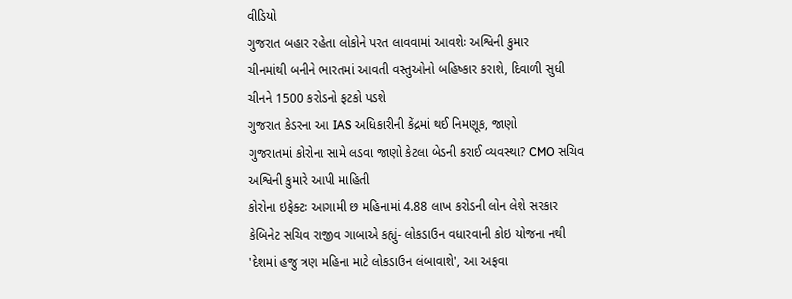વીડિયો
ગુજરાત બહાર રહેતા લોકોને પરત લાવવામાં આવશેઃ અશ્વિની કુમાર
ચીનમાંથી બનીને ભારતમાં આવતી વસ્તુઓનો બહિષ્કાર કરાશે, દિવાળી સુધી ચીનને 1500 કરોડનો ફટકો પડશે
ગુજરાત કેડરના આ IAS અધિકારીની કેંદ્રમાં થઈ નિમણૂક, જાણો
ગુજરાતમાં કોરોના સામે લડવા જાણો કેટલા બેડની કરાઈ વ્યવસ્થા? CMO સચિવ અશ્વિની કુમારે આપી માહિતી
કોરોના ઇફેક્ટઃ આગામી છ મહિનામાં 4.88 લાખ કરોડની લોન લેશે સરકાર
કેબિનેટ સચિવ રાજીવ ગાબાએ કહ્યું- લોકડાઉન વધારવાની કોઇ યોજના નથી
'દેશમાં હજુ ત્રણ મહિના માટે લોકડાઉન લંબાવાશે', આ અફવા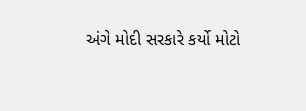અંગે મોદી સરકારે કર્યો મોટો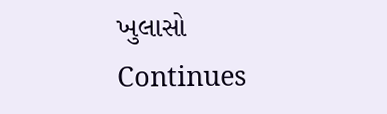ખુલાસો
Continues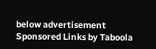below advertisement
Sponsored Links by Taboola